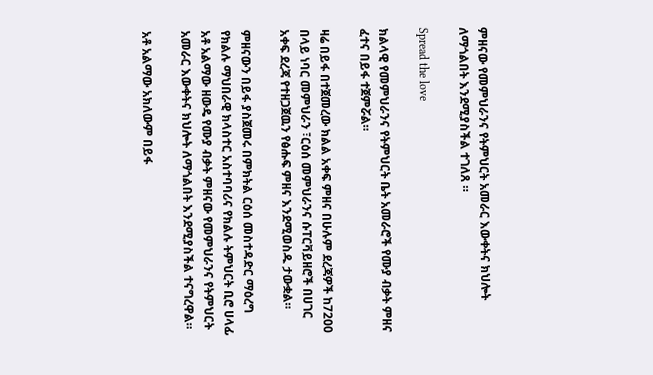ምዘናው የመምህራንና የትምህርት አመራር እውቀትና ክህሎት ለማጎልበት እንደሚያስችል ተገለጸ ።

Spread the love

ክልላዊ የመምህራንና የትምህርት ቤት አመራሮች የሙያ ብቃት ምዘና ፈተና በይፋ ተጀምሯል።

ዛሬ በይፋ በተጀመረው ክልል አቀፍ ምዘና በሁሉም ደረጃዎች ከ7200 በላይ ነባር መምህራን ፣ርዕሰ መምህራንና ሱፐርቫይዘሮች በሀገር አቀፍ ደረጃ የተዘጋጀዉን የፅሑፍ ምዘና እንደሚወስዱ ታውቋል።

ምዘናውን በይፋ ያስጀመሩ በምክትል ርዕሰ መስተዳድር ማዕረግ የክልሉ ማህበራዊ ክላስተር አስተባባሪና የክልሉ ትምህርት ቢሮ ሀላፊ አቶ አልማው ዘውዴ የሙያ ብቃት ምዘናው የመምህራንና የትምህርት አመራር እውቀትና ክህሎት ለማጎልበት እንደሚያስችል ተናግረዋል።

አቶ አልማው አክለውም በይፋ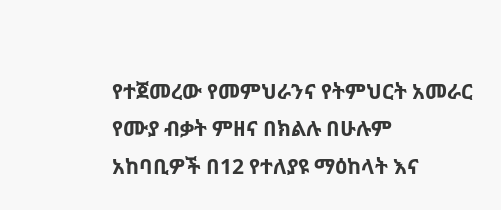የተጀመረው የመምህራንና የትምህርት አመራር የሙያ ብቃት ምዘና በክልሉ በሁሉም አከባቢዎች በ12 የተለያዩ ማዕከላት እና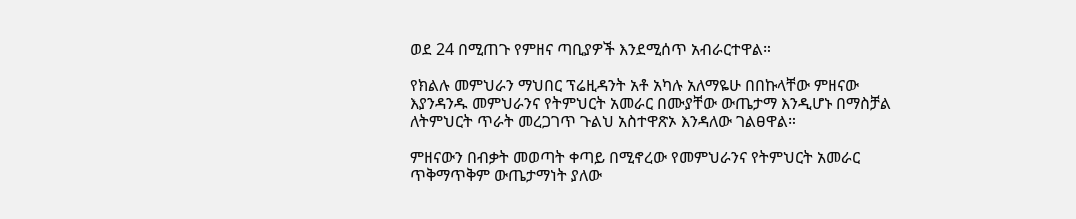ወደ 24 በሚጠጉ የምዘና ጣቢያዎች እንደሚሰጥ አብራርተዋል።

የክልሉ መምህራን ማህበር ፕሬዚዳንት አቶ አካሉ አለማዬሁ በበኩላቸው ምዘናው እያንዳንዱ መምህራንና የትምህርት አመራር በሙያቸው ውጤታማ እንዲሆኑ በማስቻል ለትምህርት ጥራት መረጋገጥ ጉልህ አስተዋጽኦ እንዳለው ገልፀዋል።

ምዘናውን በብቃት መወጣት ቀጣይ በሚኖረው የመምህራንና የትምህርት አመራር ጥቅማጥቅም ውጤታማነት ያለው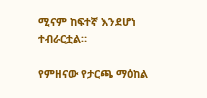ሚናም ከፍተኛ እንደሆነ ተብራርቷል።

የምዘናው የታርጫ ማዕከል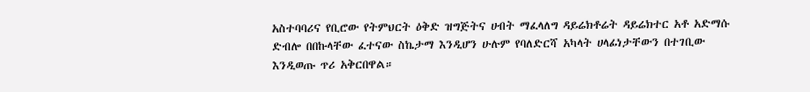አስተባባሪና የቢሮው የትምህርት ዕቅድ ዝግጅትና ሀብት ማፈላለግ ዳይሬክቶሬት ዳይሬክተር አቶ አድማሱ ድብሎ በበኩላቸው ፈተናው ስኬታማ እንዲሆን ሁሉም የባለድርሻ አካላት ሀላፊነታቸውን በተገቢው እንዲወጡ ጥሪ አቅርበዋል።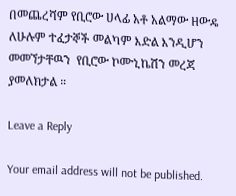በመጨረሻም የቢሮው ሀላፊ አቶ አልማው ዘውዴ ለሁሉም ተፈታኞች መልካም እድል እንዲሆን መመኘታቸዉን  የቢሮው ኮሙኒኬሽን መረጃ ያመለክታል ።

Leave a Reply

Your email address will not be published.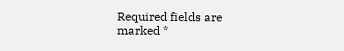Required fields are marked *